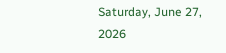Saturday, June 27, 2026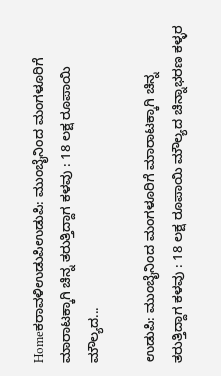Homeಕರಾವಳಿಉಡುಪಿಉಡುಪಿ: ಮುಂಬೈನಿಂದ ಮಂಗಳೂರಿಗೆ ಮಾರಾಟಕ್ಕಾಗಿ ಚಿನ್ನ ತರುತ್ತಿದ್ದಾಗ ಕಳವು : 18 ಲಕ್ಷ ರೂಪಾಯಿ ಮೌಲ್ಯದ...

ಉಡುಪಿ: ಮುಂಬೈನಿಂದ ಮಂಗಳೂರಿಗೆ ಮಾರಾಟಕ್ಕಾಗಿ ಚಿನ್ನ ತರುತ್ತಿದ್ದಾಗ ಕಳವು : 18 ಲಕ್ಷ ರೂಪಾಯಿ ಮೌಲ್ಯದ ಚಿನ್ನಾಭರಣ ಕಳ್ಳರ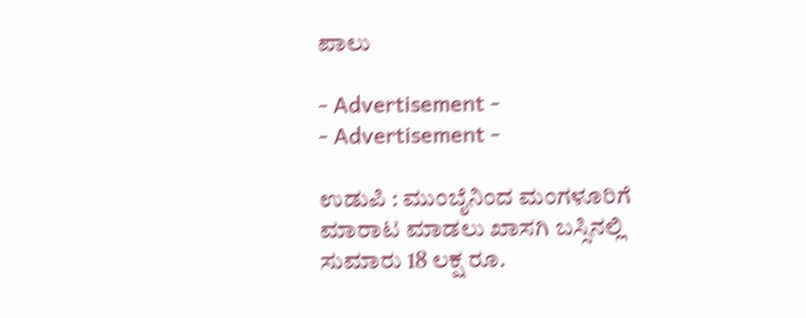ಪಾಲು

- Advertisement -
- Advertisement -

ಉಡುಪಿ : ಮುಂಬೈನಿಂದ ಮಂಗಳೂರಿಗೆ ಮಾರಾಟ ಮಾಡಲು ಖಾಸಗಿ ಬಸ್ಸಿನಲ್ಲಿ ಸುಮಾರು 18 ಲಕ್ಷ ರೂ.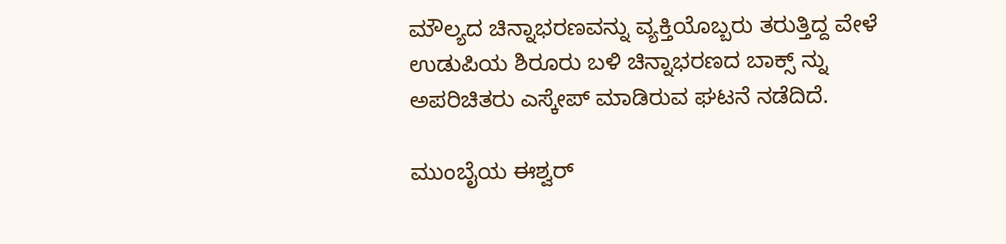ಮೌಲ್ಯದ ಚಿನ್ನಾಭರಣವನ್ನು ವ್ಯಕ್ತಿಯೊಬ್ಬರು ತರುತ್ತಿದ್ದ ವೇಳೆ ಉಡುಪಿಯ ಶಿರೂರು ಬಳಿ ಚಿನ್ನಾಭರಣದ ಬಾಕ್ಸ್ ನ್ನು ಅಪರಿಚಿತರು ಎಸ್ಕೇಪ್ ಮಾಡಿರುವ ಘಟನೆ ನಡೆದಿದೆ.

ಮುಂಬೈಯ ಈಶ್ವರ್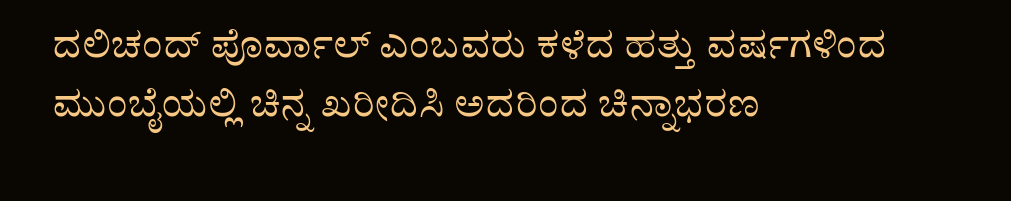ದಲಿಚಂದ್ ಪೊರ್ವಾಲ್ ಎಂಬವರು ಕಳೆದ ಹತ್ತು ವರ್ಷಗಳಿಂದ ಮುಂಬೈಯಲ್ಲಿ ಚಿನ್ನ ಖರೀದಿಸಿ ಅದರಿಂದ ಚಿನ್ನಾಭರಣ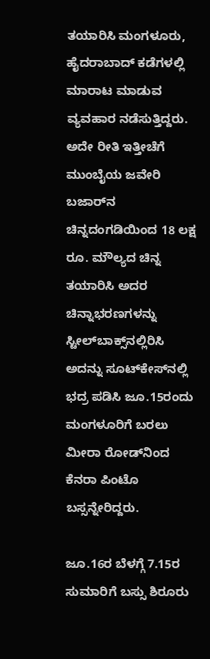ತಯಾರಿಸಿ ಮಂಗಳೂರು, ಹೈದರಾಬಾದ್ ಕಡೆಗಳಲ್ಲಿ ಮಾರಾಟ ಮಾಡುವ ವ್ಯವಹಾರ ನಡೆಸುತ್ತಿದ್ದರು. ಅದೇ ರೀತಿ ಇತ್ತೀಚೆಗೆ ಮುಂಬೈಯ ಜವೇರಿ ಬಜಾರ್‌ನ ಚಿನ್ನದಂಗಡಿಯಿಂದ 18 ಲಕ್ಷ ರೂ. ಮೌಲ್ಯದ ಚಿನ್ನ ತಯಾರಿಸಿ ಅದರ ಚಿನ್ನಾಭರಣಗಳನ್ನು ಸ್ಟೀಲ್‌ಬಾಕ್ಸ್‌ನಲ್ಲಿರಿಸಿ ಅದನ್ನು ಸೂಟ್‌ಕೇಸ್‌ನಲ್ಲಿ ಭದ್ರ ಪಡಿಸಿ ಜೂ.15ರಂದು ಮಂಗಳೂರಿಗೆ ಬರಲು ಮೀರಾ ರೋಡ್‌ನಿಂದ ಕೆನರಾ ಪಿಂಟೊ ಬಸ್ಸನ್ನೇರಿದ್ದರು.

ಜೂ.16ರ ಬೆಳಗ್ಗೆ 7.15ರ ಸುಮಾರಿಗೆ ಬಸ್ಸು ಶಿರೂರು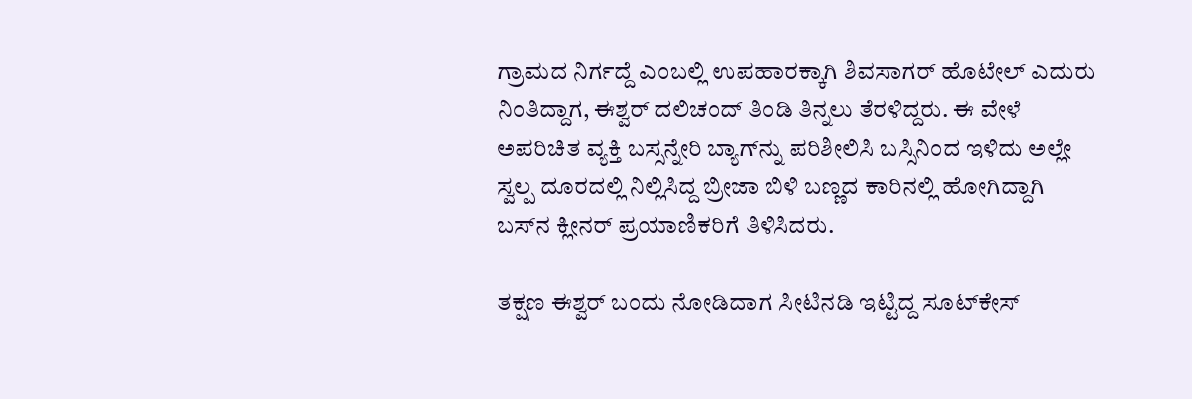ಗ್ರಾಮದ ನಿರ್ಗದ್ದೆ ಎಂಬಲ್ಲಿ ಉಪಹಾರಕ್ಕಾಗಿ ಶಿವಸಾಗರ್ ಹೊಟೇಲ್ ಎದುರು ನಿಂತಿದ್ದಾಗ, ಈಶ್ವರ್ ದಲಿಚಂದ್ ತಿಂಡಿ ತಿನ್ನಲು ತೆರಳಿದ್ದರು. ಈ ವೇಳೆ ಅಪರಿಚಿತ ವ್ಯಕ್ತಿ ಬಸ್ಸನ್ನೇರಿ ಬ್ಯಾಗ್‌ನ್ನು ಪರಿಶೀಲಿಸಿ ಬಸ್ಸಿನಿಂದ ಇಳಿದು ಅಲ್ಲೇ ಸ್ವಲ್ಪ ದೂರದಲ್ಲಿ ನಿಲ್ಲಿಸಿದ್ದ ಬ್ರೀಜಾ ಬಿಳಿ ಬಣ್ಣದ ಕಾರಿನಲ್ಲಿ ಹೋಗಿದ್ದಾಗಿ ಬಸ್‌ನ ಕ್ಲೀನರ್ ಪ್ರಯಾಣಿಕರಿಗೆ ತಿಳಿಸಿದರು.

ತಕ್ಷಣ ಈಶ್ವರ್ ಬಂದು ನೋಡಿದಾಗ ಸೀಟಿನಡಿ ಇಟ್ಟಿದ್ದ ಸೂಟ್‌ಕೇಸ್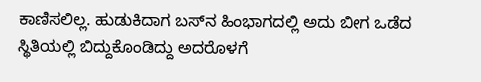ಕಾಣಿಸಲಿಲ್ಲ. ಹುಡುಕಿದಾಗ ಬಸ್‌ನ ಹಿಂಭಾಗದಲ್ಲಿ ಅದು ಬೀಗ ಒಡೆದ ಸ್ಥಿತಿಯಲ್ಲಿ ಬಿದ್ದುಕೊಂಡಿದ್ದು ಅದರೊಳಗೆ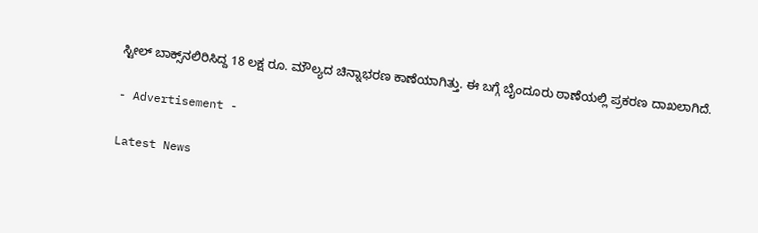ಸ್ಟೀಲ್ ಬಾಕ್ಸ್‌ನಲಿರಿಸಿದ್ದ 18 ಲಕ್ಷ ರೂ. ಮೌಲ್ಯದ ಚಿನ್ನಾಭರಣ ಕಾಣೆಯಾಗಿತ್ತು. ಈ ಬಗ್ಗೆ ಬೈಂದೂರು ಠಾಣೆಯಲ್ಲಿ ಪ್ರಕರಣ ದಾಖಲಾಗಿದೆ.

- Advertisement -

Latest News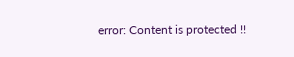error: Content is protected !!